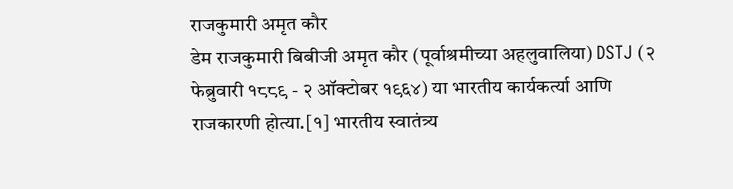राजकुमारी अमृत कौर
डेम राजकुमारी बिबीजी अमृत कौर (पूर्वाश्रमीच्या अहलुवालिया) DSTJ (२ फेब्रुवारी १८८९ - २ ऑक्टोबर १९६४) या भारतीय कार्यकर्त्या आणि राजकारणी होत्या.[१] भारतीय स्वातंत्र्य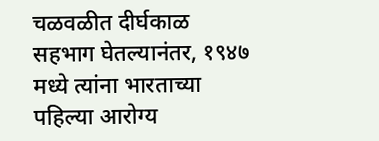चळवळीत दीर्घकाळ सहभाग घेतल्यानंतर, १९४७ मध्ये त्यांना भारताच्या पहिल्या आरोग्य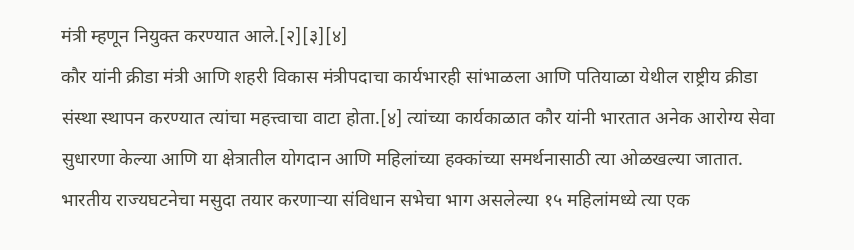मंत्री म्हणून नियुक्त करण्यात आले.[२][३][४]
कौर यांनी क्रीडा मंत्री आणि शहरी विकास मंत्रीपदाचा कार्यभारही सांभाळला आणि पतियाळा येथील राष्ट्रीय क्रीडा संस्था स्थापन करण्यात त्यांचा महत्त्वाचा वाटा होता.[४] त्यांच्या कार्यकाळात कौर यांनी भारतात अनेक आरोग्य सेवा सुधारणा केल्या आणि या क्षेत्रातील योगदान आणि महिलांच्या हक्कांच्या समर्थनासाठी त्या ओळखल्या जातात. भारतीय राज्यघटनेचा मसुदा तयार करणाऱ्या संविधान सभेचा भाग असलेल्या १५ महिलांमध्ये त्या एक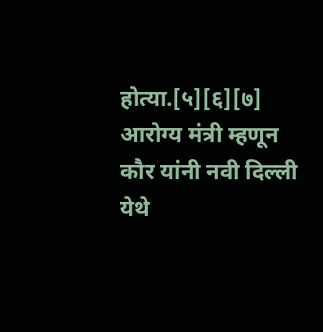होत्या.[५][६][७]
आरोग्य मंत्री म्हणून कौर यांनी नवी दिल्ली येथे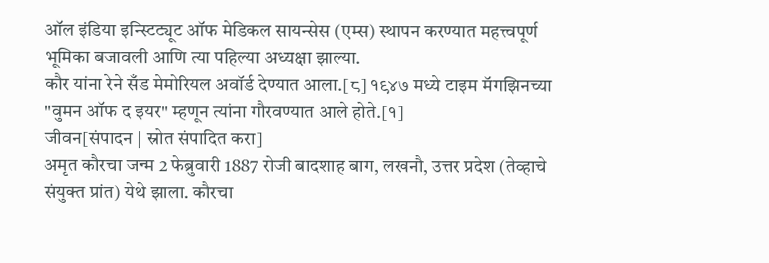ऑल इंडिया इन्स्टिट्यूट ऑफ मेडिकल सायन्सेस (एम्स) स्थापन करण्यात महत्त्वपूर्ण भूमिका बजावली आणि त्या पहिल्या अध्यक्षा झाल्या.
कौर यांना रेने सँड मेमोरियल अवॉर्ड देण्यात आला.[८] १९४७ मध्ये टाइम मॅगझिनच्या "वुमन ऑफ द इयर" म्हणून त्यांना गौरवण्यात आले होते.[१]
जीवन[संपादन | स्रोत संपादित करा]
अमृत कौरचा जन्म 2 फेब्रुवारी 1887 रोजी बादशाह बाग, लखनौ, उत्तर प्रदेश (तेव्हाचे संयुक्त प्रांत) येथे झाला. कौरचा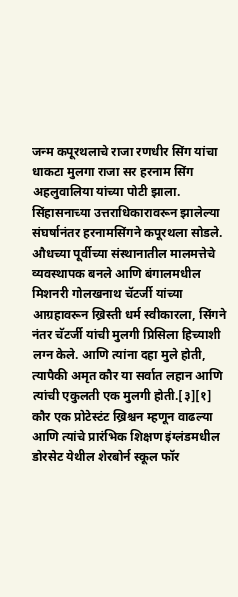जन्म कपूरथलाचे राजा रणधीर सिंग यांचा धाकटा मुलगा राजा सर हरनाम सिंग अहलुवालिया यांच्या पोटी झाला. सिंहासनाच्या उत्तराधिकारावरून झालेल्या संघर्षानंतर हरनामसिंगने कपूरथला सोडले. औधच्या पूर्वीच्या संस्थानातील मालमत्तेचे व्यवस्थापक बनले आणि बंगालमधील मिशनरी गोलखनाथ चॅटर्जी यांच्या आग्रहावरून ख्रिस्ती धर्म स्वीकारला, सिंगने नंतर चॅटर्जी यांची मुलगी प्रिसिला हिच्याशी लग्न केले. आणि त्यांना दहा मुले होती, त्यापैकी अमृत कौर या सर्वात लहान आणि त्यांची एकुलती एक मुलगी होती.[३][१]
कौर एक प्रोटेस्टंट ख्रिश्चन म्हणून वाढल्या आणि त्यांचे प्रारंभिक शिक्षण इंग्लंडमधील डोरसेट येथील शेरबोर्न स्कूल फॉर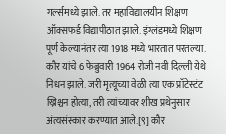गर्ल्समध्ये झाले. तर महाविद्यालयीन शिक्षण ऑक्सफर्ड विद्यापीठात झाले. इंग्लंडमध्ये शिक्षण पूर्ण केल्यानंतर त्या 1918 मध्ये भारतात परतल्या.
कौर यांचे 6 फेब्रुवारी 1964 रोजी नवी दिल्ली येथे निधन झाले. जरी मृत्यूच्या वेळी त्या एक प्रॉटेस्टंट ख्रिश्चन होत्या, तरी त्यांच्यावर शीख प्रथेनुसार अंत्यसंस्कार करण्यात आले.[९] कौर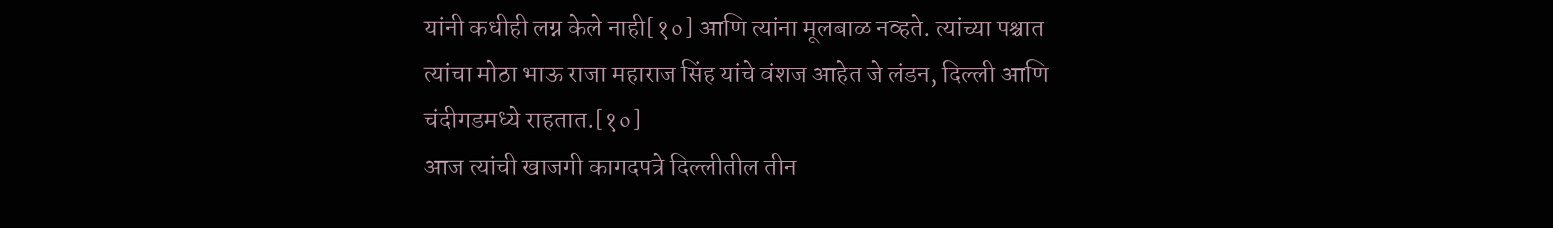यांनी कधीही लग्न केले नाही[१०] आणि त्यांना मूलबाळ नव्हते. त्यांच्या पश्चात त्यांचा मोठा भाऊ राजा महाराज सिंह यांचे वंशज आहेत जे लंडन, दिल्ली आणि चंदीगडमध्ये राहतात.[१०]
आज त्यांची खाजगी कागदपत्रे दिल्लीतील तीन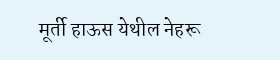मूर्ती हाऊस येथील नेहरू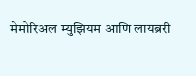मेमोरिअल म्युझियम आणि लायब्ररी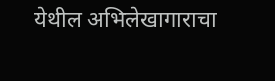येथील अभिलेखागाराचा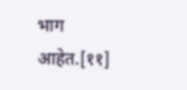भाग आहेत.[११]